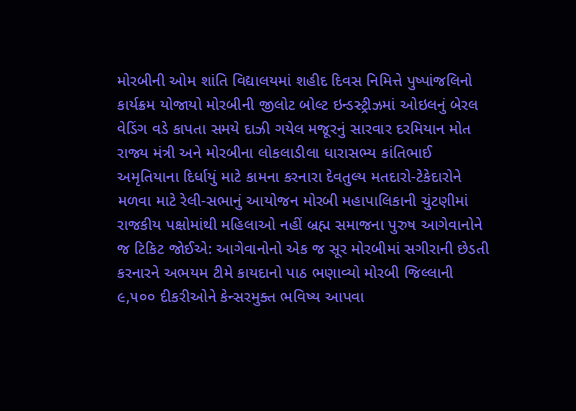મોરબીની ઓમ શાંતિ વિદ્યાલયમાં શહીદ દિવસ નિમિત્તે પુષ્પાંજલિનો કાર્યક્રમ યોજાયો મોરબીની જીલોટ બોલ્ટ ઇન્ડસ્ટ્રીઝમાં ઓઇલનું બેરલ વેડિંગ વડે કાપતા સમયે દાઝી ગયેલ મજૂરનું સારવાર દરમિયાન મોત  રાજ્ય મંત્રી અને મોરબીના લોકલાડીલા ધારાસભ્ય કાંતિભાઈ અમૃતિયાના દિર્ધાયું માટે કામના કરનારા દેવતુલ્ય મતદારો-ટેકેદારોને મળવા માટે રેલી-સભાનું આયોજન મોરબી મહાપાલિકાની ચુંટણીમાં રાજકીય પક્ષોમાંથી મહિલાઓ નહીં બ્રહ્મ સમાજના પુરુષ આગેવાનોને જ ટિકિટ જોઈએ: આગેવાનોનો એક જ સૂર મોરબીમાં સગીરાની છેડતી કરનારને અભયમ ટીમે કાયદાનો પાઠ ભણાવ્યો મોરબી જિલ્લાની ૯,૫૦૦ દીકરીઓને કેન્સરમુક્ત ભવિષ્ય આપવા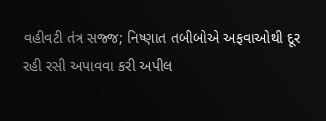વહીવટી તંત્ર સજ્જ; નિષ્ણાત તબીબોએ અફવાઓથી દૂર રહી રસી અપાવવા કરી અપીલ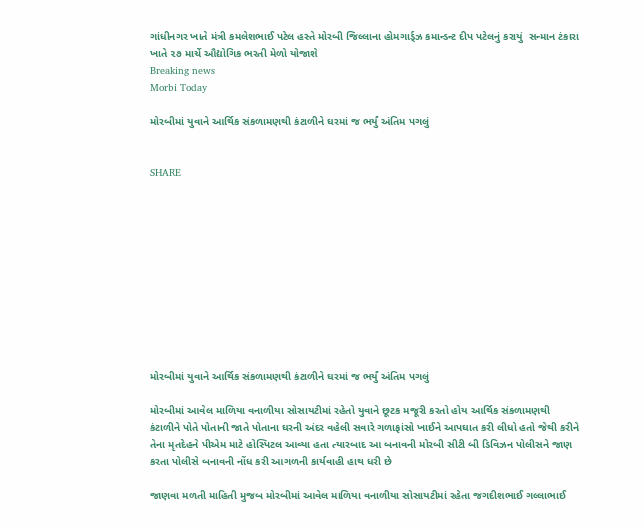ગાંધીનગર ખાતે મંત્રી કમલેશભાઈ પટેલ હસ્તે મોરબી જિલ્લાના હોમગાર્ડ્ઝ કમાન્ડન્ટ દીપ પટેલનું કરાયું  સન્માન ટંકારા ખાતે ૨૭ માર્ચે ઔદ્યોગિક ભરતી મેળો યોજાશે
Breaking news
Morbi Today

મોરબીમાં યુવાને આર્થિક સંકળામણથી કંટાળીને ઘરમાં જ ભર્યું અંતિમ પગલું


SHARE











મોરબીમાં યુવાને આર્થિક સંકળામણથી કંટાળીને ઘરમાં જ ભર્યું અંતિમ પગલું

મોરબીમાં આવેલ માળિયા વનાળીયા સોસાયટીમાં રહેતો યુવાને છૂટક મજૂરી કરતો હોય આર્થિક સંકળામણથી કંટાળીને પોતે પોતાની જાતે પોતાના ઘરની અંદર વહેલી સવારે ગળાફાંસો ખાઈને આપઘાત કરી લીધો હતો જેથી કરીને તેના મૃતદેહને પીએમ માટે હોસ્પિટલ આવ્યા હતા ત્યારબાદ આ બનાવની મોરબી સીટી બી ડિવિઝન પોલીસને જાણ કરતા પોલીસે બનાવની નોંધ કરી આગળની કાર્યવાહી હાથ ધરી છે

જાણવા મળતી માહિતી મુજબ મોરબીમાં આવેલ માળિયા વનાળીયા સોસાયટીમાં રહેતા જગદીશભાઈ ગલ્લાભાઈ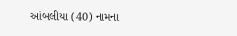આંબલીયા (40) નામના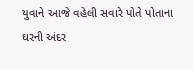યુવાને આજે વહેલી સવારે પોતે પોતાના ઘરની અંદર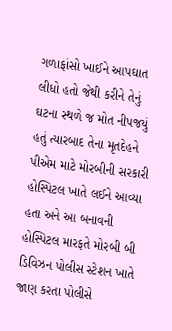ગળાફાંસો ખાઈને આપઘાત લીધો હતો જેથી કરીને તેનું ઘટના સ્થળે જ મોત નીપજયું હતું ત્યારબાદ તેના મૃતદેહને પીએમ માટે મોરબીની સરકારી હોસ્પિટલ ખાતે લઈને આવ્યા હતા અને આ બનાવની હોસ્પિટલ મારફતે મોરબી બી ડિવિઝન પોલીસ સ્ટેશન ખાતે જાણ કરતા પોલીસે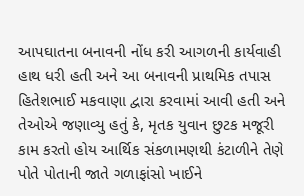આપઘાતના બનાવની નોંધ કરી આગળની કાર્યવાહી હાથ ધરી હતી અને આ બનાવની પ્રાથમિક તપાસ હિતેશભાઈ મકવાણા દ્વારા કરવામાં આવી હતી અને તેઓએ જણાવ્યુ હતું કે, મૃતક યુવાન છુટક મજૂરી કામ કરતો હોય આર્થિક સંકળામણથી કંટાળીને તેણે પોતે પોતાની જાતે ગળાફાંસો ખાઈને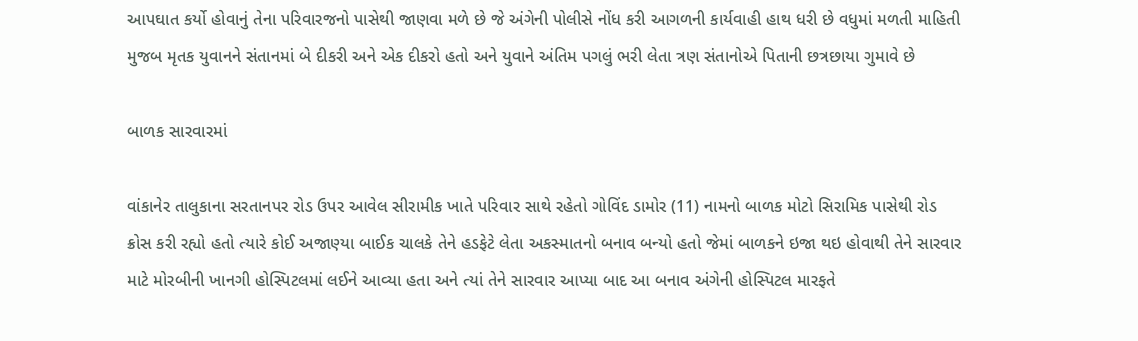આપઘાત કર્યો હોવાનું તેના પરિવારજનો પાસેથી જાણવા મળે છે જે અંગેની પોલીસે નોંધ કરી આગળની કાર્યવાહી હાથ ધરી છે વધુમાં મળતી માહિતી મુજબ મૃતક યુવાનને સંતાનમાં બે દીકરી અને એક દીકરો હતો અને યુવાને અંતિમ પગલું ભરી લેતા ત્રણ સંતાનોએ પિતાની છત્રછાયા ગુમાવે છે

બાળક સારવારમાં

વાંકાનેર તાલુકાના સરતાનપર રોડ ઉપર આવેલ સીરામીક ખાતે પરિવાર સાથે રહેતો ગોવિંદ ડામોર (11) નામનો બાળક મોટો સિરામિક પાસેથી રોડ ક્રોસ કરી રહ્યો હતો ત્યારે કોઈ અજાણ્યા બાઈક ચાલકે તેને હડફેટે લેતા અકસ્માતનો બનાવ બન્યો હતો જેમાં બાળકને ઇજા થઇ હોવાથી તેને સારવાર માટે મોરબીની ખાનગી હોસ્પિટલમાં લઈને આવ્યા હતા અને ત્યાં તેને સારવાર આપ્યા બાદ આ બનાવ અંગેની હોસ્પિટલ મારફતે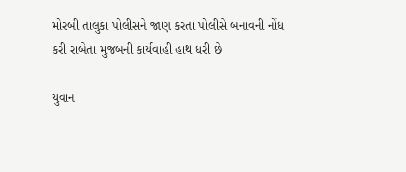મોરબી તાલુકા પોલીસને જાણ કરતા પોલીસે બનાવની નોંધ કરી રાબેતા મુજબની કાર્યવાહી હાથ ધરી છે

યુવાન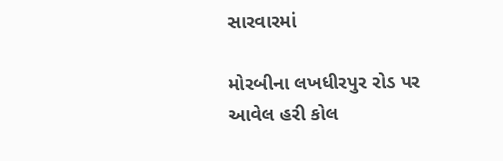સારવારમાં

મોરબીના લખધીરપુર રોડ પર આવેલ હરી કોલ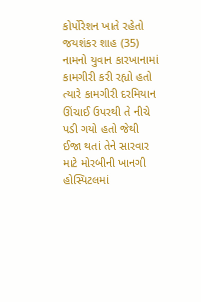કોર્પોરેશન ખાતે રહેતો જયશંકર શાહ (35) નામનો યુવાન કારખાનામાં કામગીરી કરી રહ્યો હતો ત્યારે કામગીરી દરમિયાન ઊંચાઈ ઉપરથી તે નીચે પડી ગયો હતો જેથી ઈજા થતાં તેને સારવાર માટે મોરબીની ખાનગી હોસ્પિટલમાં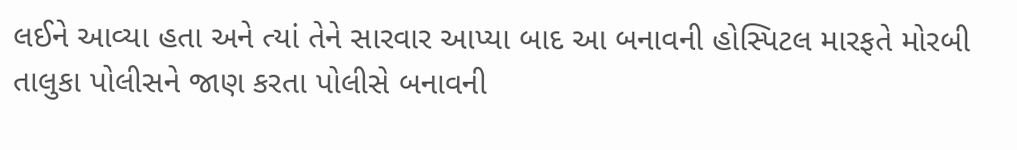લઈને આવ્યા હતા અને ત્યાં તેને સારવાર આપ્યા બાદ આ બનાવની હોસ્પિટલ મારફતે મોરબી તાલુકા પોલીસને જાણ કરતા પોલીસે બનાવની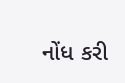નોંધ કરી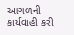આગળની કાર્યવાહી કરી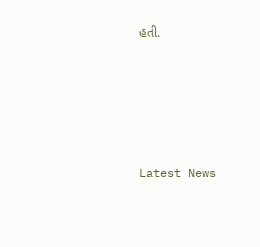હતી.






Latest News